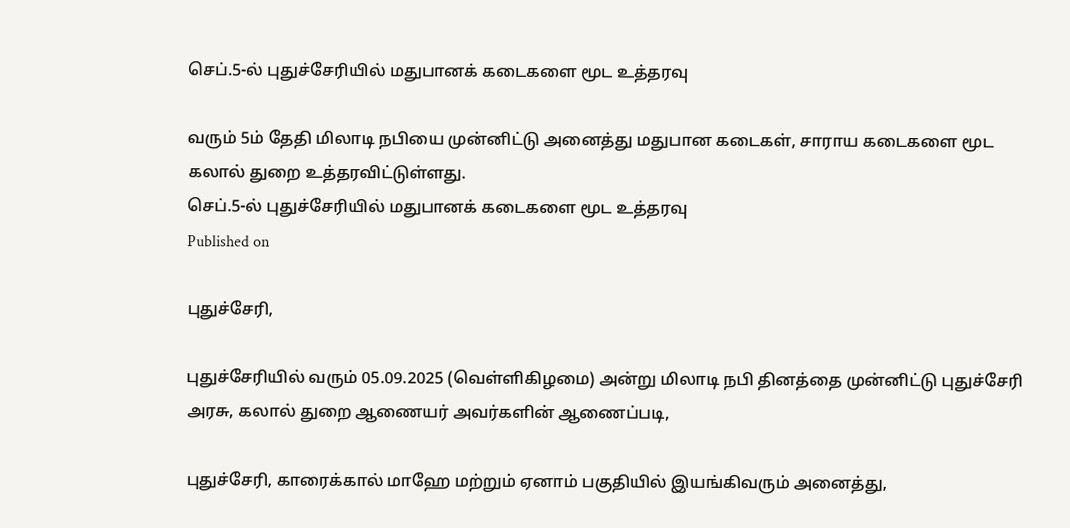செப்.5-ல் புதுச்சேரியில் மதுபானக் கடைகளை மூட உத்தரவு

வரும் 5ம் தேதி மிலாடி நபியை முன்னிட்டு அனைத்து மதுபான கடைகள், சாராய கடைகளை மூட கலால் துறை உத்தரவிட்டுள்ளது.
செப்.5-ல் புதுச்சேரியில் மதுபானக் கடைகளை மூட உத்தரவு
Published on

புதுச்சேரி,

புதுச்சேரியில் வரும் 05.09.2025 (வெள்ளிகிழமை) அன்று மிலாடி நபி தினத்தை முன்னிட்டு புதுச்சேரி அரசு, கலால் துறை ஆணையர் அவர்களின் ஆணைப்படி,

புதுச்சேரி, காரைக்கால் மாஹே மற்றும் ஏனாம் பகுதியில் இயங்கிவரும் அனைத்து,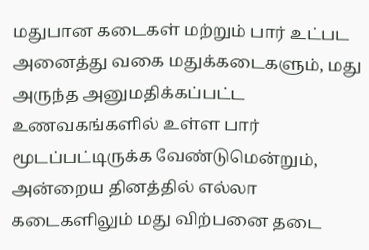மதுபான கடைகள் மற்றும் பார் உட்பட அனைத்து வகை மதுக்கடைகளும், மது அருந்த அனுமதிக்கப்பட்ட உணவகங்களில் உள்ள பார் மூடப்பட்டிருக்க வேண்டுமென்றும், அன்றைய தினத்தில் எல்லா கடைகளிலும் மது விற்பனை தடை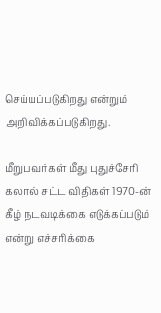செய்யப்படுகிறது என்றும் அறிவிக்கப்படுகிறது.

மீறுபவர்கள் மீது புதுச்சேரி கலால் சட்ட விதிகள் 1970-ன் கீழ் நடவடிக்கை எடுக்கப்படும் என்று எச்சரிக்கை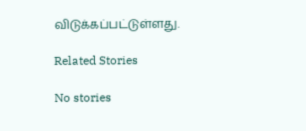விடுக்கப்பட்டுள்ளது.

Related Stories

No stories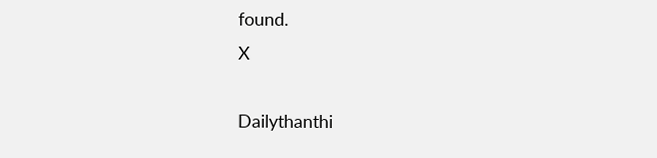found.
X

Dailythanthi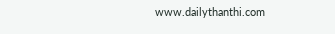www.dailythanthi.com